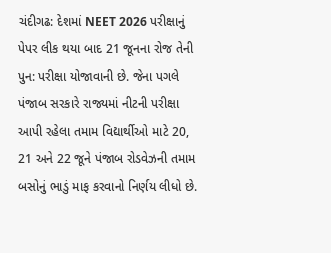ચંદીગઢ: દેશમાં NEET 2026 પરીક્ષાનું પેપર લીક થયા બાદ 21 જૂનના રોજ તેની પુન: પરીક્ષા યોજાવાની છે. જેના પગલે પંજાબ સરકારે રાજ્યમાં નીટની પરીક્ષા આપી રહેલા તમામ વિદ્યાર્થીઓ માટે 20, 21 અને 22 જૂને પંજાબ રોડવેઝની તમામ બસોનું ભાડું માફ કરવાનો નિર્ણય લીધો છે.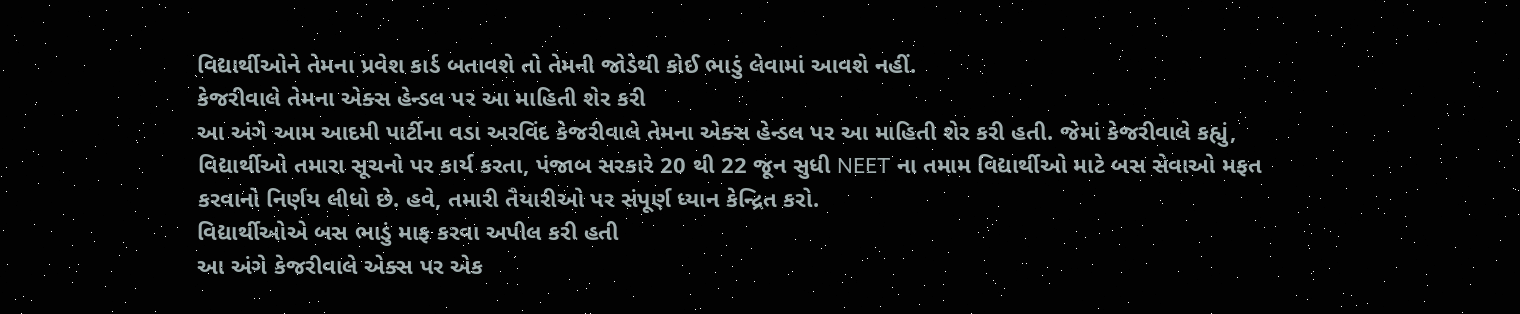વિદ્યાર્થીઓને તેમના પ્રવેશ કાર્ડ બતાવશે તો તેમની જોડેથી કોઈ ભાડું લેવામાં આવશે નહીં.
કેજરીવાલે તેમના એક્સ હેન્ડલ પર આ માહિતી શેર કરી
આ અંગે આમ આદમી પાર્ટીના વડા અરવિંદ કેજરીવાલે તેમના એક્સ હેન્ડલ પર આ માહિતી શેર કરી હતી. જેમાં કેજરીવાલે કહ્યું, વિદ્યાર્થીઓ તમારા સૂચનો પર કાર્ય કરતા, પંજાબ સરકારે 20 થી 22 જૂન સુધી NEET ના તમામ વિદ્યાર્થીઓ માટે બસ સેવાઓ મફત કરવાનો નિર્ણય લીધો છે. હવે, તમારી તૈયારીઓ પર સંપૂર્ણ ધ્યાન કેન્દ્રિત કરો.
વિદ્યાર્થીઓએ બસ ભાડું માફ કરવા અપીલ કરી હતી
આ અંગે કેજરીવાલે એક્સ પર એક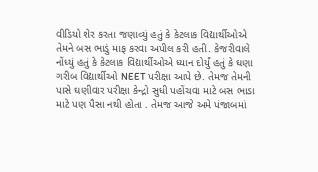વીડિયો શેર કરતા જણાવ્યું હતું કે કેટલાક વિદ્યાર્થીઓએ તેમને બસ ભાડું માફ કરવા અપીલ કરી હતી. કેજરીવાલે નોંધ્યું હતું કે કેટલાક વિદ્યાર્થીઓએ ધ્યાન દોર્યું હતું કે ઘણા ગરીબ વિદ્યાર્થીઓ NEET પરીક્ષા આપે છે. તેમજ તેમની પાસે ઘણીવાર પરીક્ષા કેન્દ્રો સુધી પહોંચવા માટે બસ ભાડા માટે પણ પૈસા નથી હોતા . તેમજ આજે અમે પંજાબમાં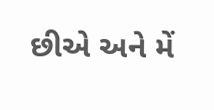છીએ અને મેં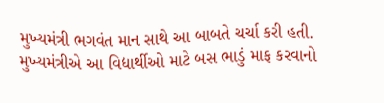મુખ્યમંત્રી ભગવંત માન સાથે આ બાબતે ચર્ચા કરી હતી. મુખ્યમંત્રીએ આ વિદ્યાર્થીઓ માટે બસ ભાડું માફ કરવાનો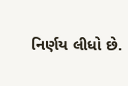નિર્ણય લીધો છે.